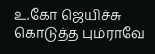உ.கோ ஜெயிச்சு கொடுத்த பும்ராவே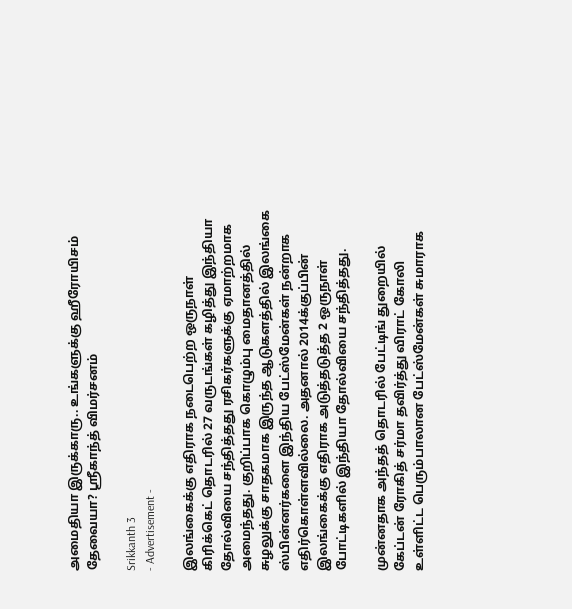அமைதியா இருக்காரு.. உங்களுக்கு ஹீரோயிசம் தேவையா? ஸ்ரீகாந்த் விமர்சனம்

Srikkanth 3
- Advertisement -

இலங்கைக்கு எதிராக நடைபெற்ற ஒருநாள் கிரிக்கெட் தொடரில் 27 வருடங்கள் கழித்து இந்தியா தோல்வியை சந்தித்தது ரசிகர்களுக்கு ஏமாற்றமாக அமைந்தது. குறிப்பாக கொழும்பு மைதானத்தில் சுழலுக்கு சாதகமாக இருந்த ஆடுகளத்தில் இலங்கை ஸ்பின்னர்களை இந்திய பேட்ஸ்மேன்கள் நன்றாக எதிர்கொள்ளவில்லை. அதனால் 2014க்குப்பின் இலங்கைக்கு எதிராக அடுத்தடுத்த 2 ஒருநாள் போட்டிகளில் இந்தியா தோல்வியை சந்தித்தது.

முன்னதாக அந்தத் தொடரில் பேட்டிங் துறையில் கேப்டன் ரோகித் சர்மா தவிர்த்து விராட் கோலி உள்ளிட்ட பெரும்பாலான பேட்ஸ்மேன்கள் சுமாராக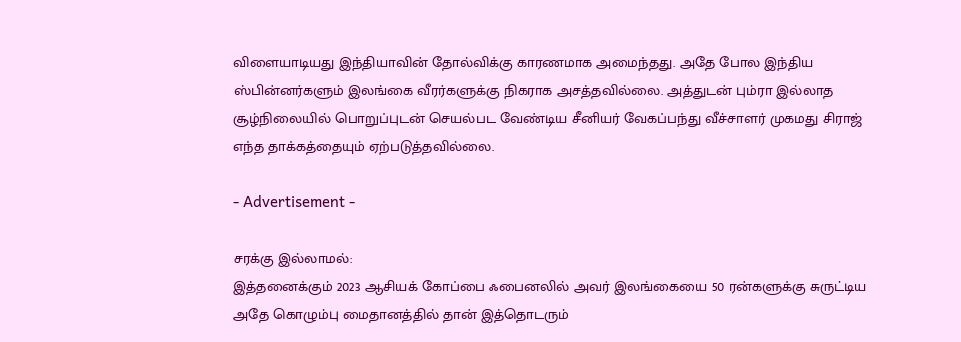விளையாடியது இந்தியாவின் தோல்விக்கு காரணமாக அமைந்தது. அதே போல இந்திய ஸ்பின்னர்களும் இலங்கை வீரர்களுக்கு நிகராக அசத்தவில்லை. அத்துடன் பும்ரா இல்லாத சூழ்நிலையில் பொறுப்புடன் செயல்பட வேண்டிய சீனியர் வேகப்பந்து வீச்சாளர் முகமது சிராஜ் எந்த தாக்கத்தையும் ஏற்படுத்தவில்லை.

- Advertisement -

சரக்கு இல்லாமல்:
இத்தனைக்கும் 2023 ஆசியக் கோப்பை ஃபைனலில் அவர் இலங்கையை 50 ரன்களுக்கு சுருட்டிய அதே கொழும்பு மைதானத்தில் தான் இத்தொடரும்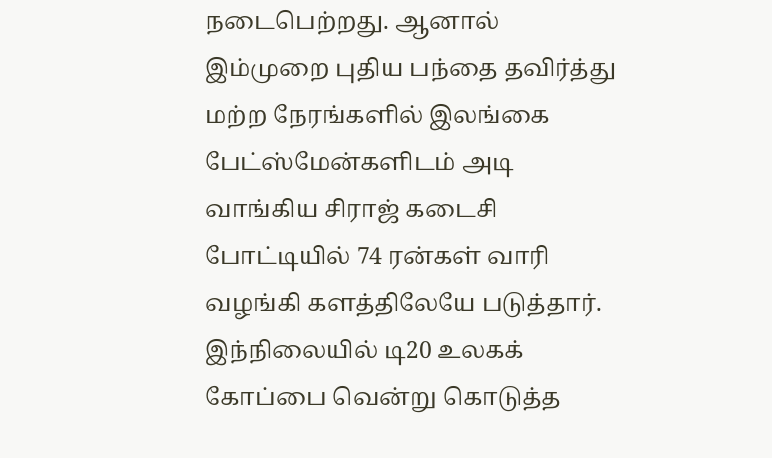நடைபெற்றது. ஆனால் இம்முறை புதிய பந்தை தவிர்த்து மற்ற நேரங்களில் இலங்கை பேட்ஸ்மேன்களிடம் அடி வாங்கிய சிராஜ் கடைசி போட்டியில் 74 ரன்கள் வாரி வழங்கி களத்திலேயே படுத்தார். இந்நிலையில் டி20 உலகக் கோப்பை வென்று கொடுத்த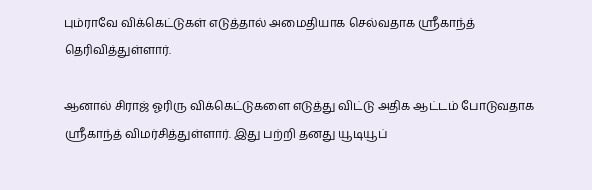பும்ராவே விக்கெட்டுகள் எடுத்தால் அமைதியாக செல்வதாக ஸ்ரீகாந்த் தெரிவித்துள்ளார்.

ஆனால் சிராஜ் ஓரிரு விக்கெட்டுகளை எடுத்து விட்டு அதிக ஆட்டம் போடுவதாக ஸ்ரீகாந்த் விமர்சித்துள்ளார். இது பற்றி தனது யூடியூப்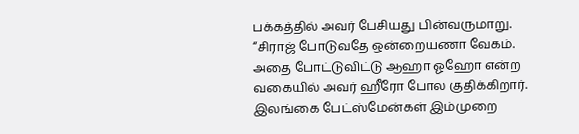பக்கத்தில் அவர் பேசியது பின்வருமாறு. “சிராஜ் போடுவதே ஒன்றையணா வேகம். அதை போட்டுவிட்டு ஆஹா ஓஹோ என்ற வகையில் அவர் ஹீரோ போல குதிக்கிறார். இலங்கை பேட்ஸ்மேன்கள் இம்முறை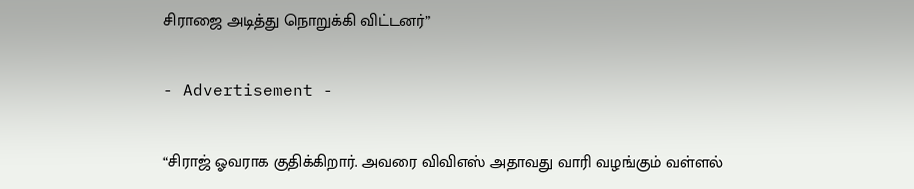சிராஜை அடித்து நொறுக்கி விட்டனர்”

- Advertisement -

“சிராஜ் ஓவராக குதிக்கிறார். அவரை விவிஎஸ் அதாவது வாரி வழங்கும் வள்ளல்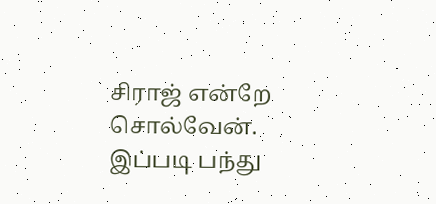சிராஜ் என்றே சொல்வேன். இப்படி பந்து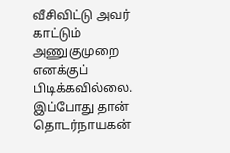வீசிவிட்டு அவர் காட்டும் அணுகுமுறை எனக்குப் பிடிக்கவில்லை. இப்போது தான் தொடர்நாயகன்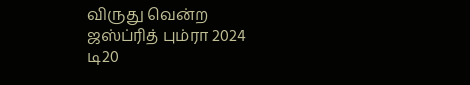விருது வென்ற ஜஸ்ப்ரித் பும்ரா 2024 டி20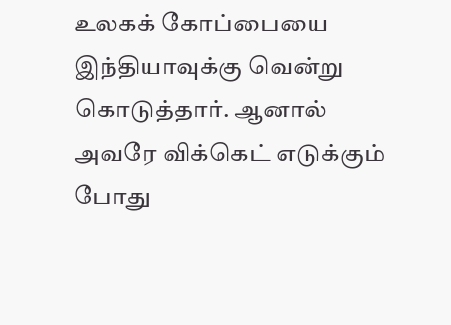உலகக் கோப்பையை இந்தியாவுக்கு வென்று கொடுத்தார். ஆனால் அவரே விக்கெட் எடுக்கும் போது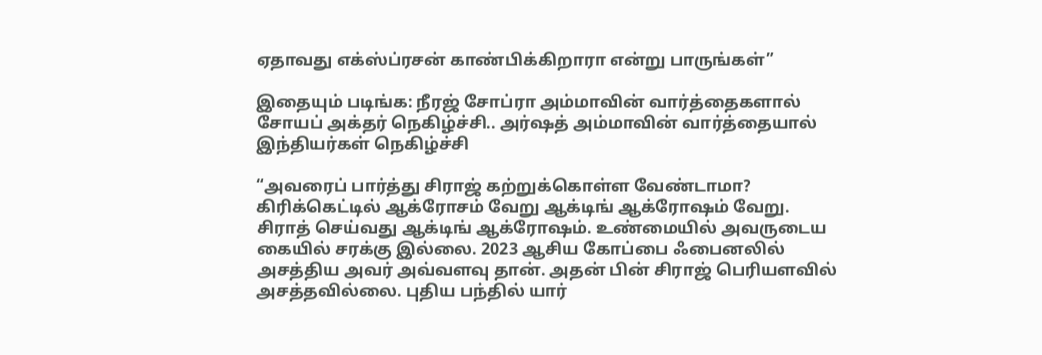ஏதாவது எக்ஸ்ப்ரசன் காண்பிக்கிறாரா என்று பாருங்கள்”

இதையும் படிங்க: நீரஜ் சோப்ரா அம்மாவின் வார்த்தைகளால் சோயப் அக்தர் நெகிழ்ச்சி.. அர்ஷத் அம்மாவின் வார்த்தையால் இந்தியர்கள் நெகிழ்ச்சி

“அவரைப் பார்த்து சிராஜ் கற்றுக்கொள்ள வேண்டாமா? கிரிக்கெட்டில் ஆக்ரோசம் வேறு ஆக்டிங் ஆக்ரோஷம் வேறு. சிராத் செய்வது ஆக்டிங் ஆக்ரோஷம். உண்மையில் அவருடைய கையில் சரக்கு இல்லை. 2023 ஆசிய கோப்பை ஃபைனலில் அசத்திய அவர் அவ்வளவு தான். அதன் பின் சிராஜ் பெரியளவில் அசத்தவில்லை. புதிய பந்தில் யார்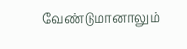வேண்டுமானாலும்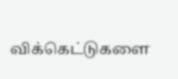விக்கெட்டுகளை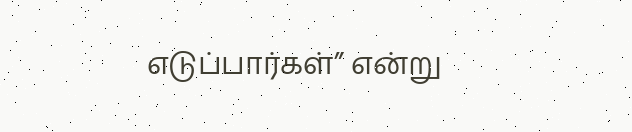எடுப்பார்கள்” என்று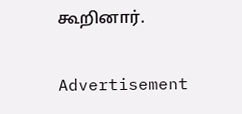கூறினார்.

Advertisement